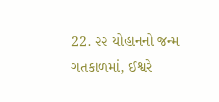22. ૨૨ યોહાનનો જન્મ
ગતકાળમાં, ઈશ્વરે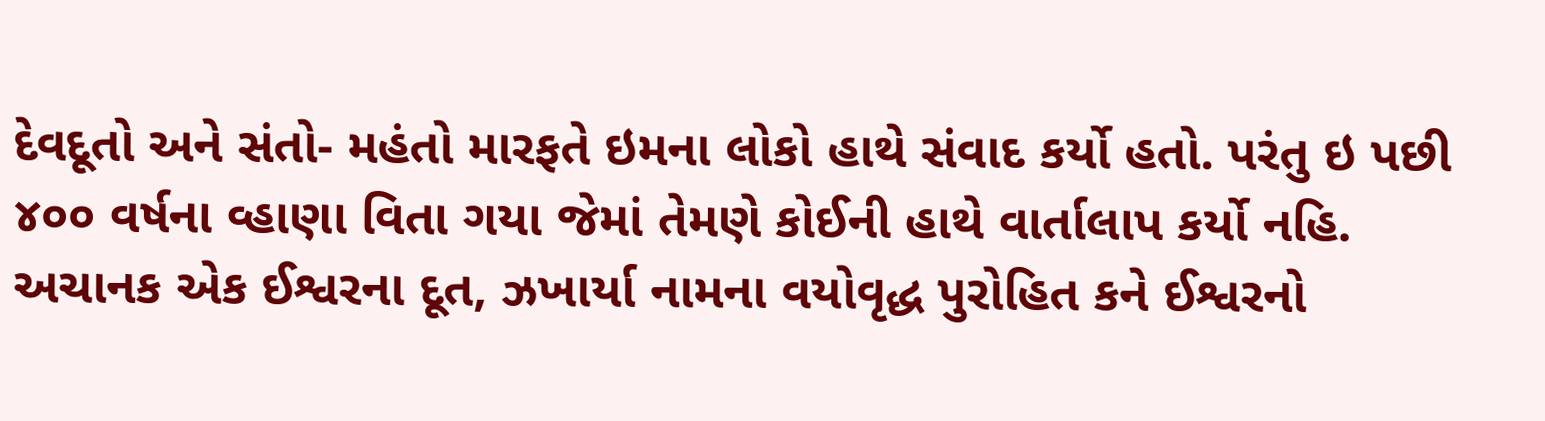દેવદૂતો અને સંતો- મહંતો મારફતે ઇમના લોકો હાથે સંવાદ કર્યો હતો. પરંતુ ઇ પછી ૪૦૦ વર્ષના વ્હાણા વિતા ગયા જેમાં તેમણે કોઈની હાથે વાર્તાલાપ કર્યો નહિ. અચાનક એક ઈશ્વરના દૂત, ઝખાર્યા નામના વયોવૃદ્ધ પુરોહિત કને ઈશ્વરનો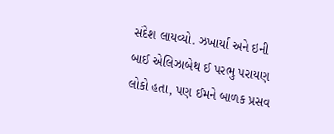સંદેશ લાયવ્યો. ઝખાર્યા અને ઇની બાઈ એલિઝાબેથ ઈ પરભુ પરાયણ લોકો હતા, પણ ઈમને બાળક પ્રસવ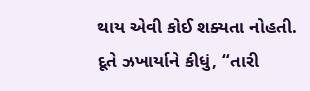થાય એવી કોઈ શક્યતા નોહતી.
દૂતે ઝખાર્યાને કીધું, “તારી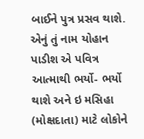બાઈને પુત્ર પ્રસવ થાશે. એનું તું નામ યોહાન પાડીશ એ પવિત્ર આત્માથી ભર્યો- ભર્યો થાશે અને ઇ મસિહા (મોક્ષદાતા) માટે લોકોને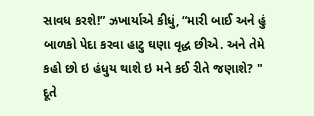સાવધ કરશે!” ઝખાર્યાએ કીધું, “મારી બાઈ અને હું બાળકો પેદા કરવા હાટુ ઘણા વૃદ્ધ છીએ. અને તેમે કહો છો ઇ હંધુય થાશે ઇ મને કઈ રીતે જણાશે? "
દૂતે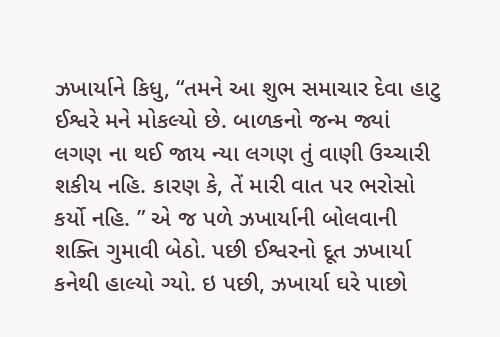ઝખાર્યાને કિધુ, “તમને આ શુભ સમાચાર દેવા હાટુ ઈશ્વરે મને મોકલ્યો છે. બાળકનો જન્મ જ્યાં લગણ ના થઈ જાય ન્યા લગણ તું વાણી ઉચ્ચારી શકીય નહિ. કારણ કે, તેં મારી વાત પર ભરોસો કર્યો નહિ. ” એ જ પળે ઝખાર્યાની બોલવાની શક્તિ ગુમાવી બેઠો. પછી ઈશ્વરનો દૂત ઝખાર્યા કનેથી હાલ્યો ગ્યો. ઇ પછી, ઝખાર્યા ઘરે પાછો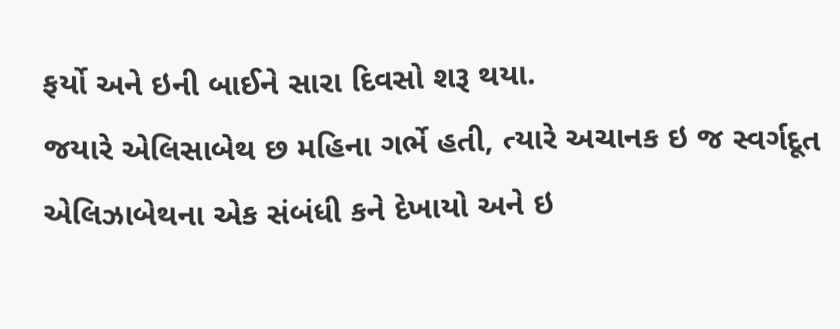ફર્યો અને ઇની બાઈને સારા દિવસો શરૂ થયા.
જયારે એલિસાબેથ છ મહિના ગર્ભે હતી, ત્યારે અચાનક ઇ જ સ્વર્ગદૂત એલિઝાબેથના એક સંબંધી કને દેખાયો અને ઇ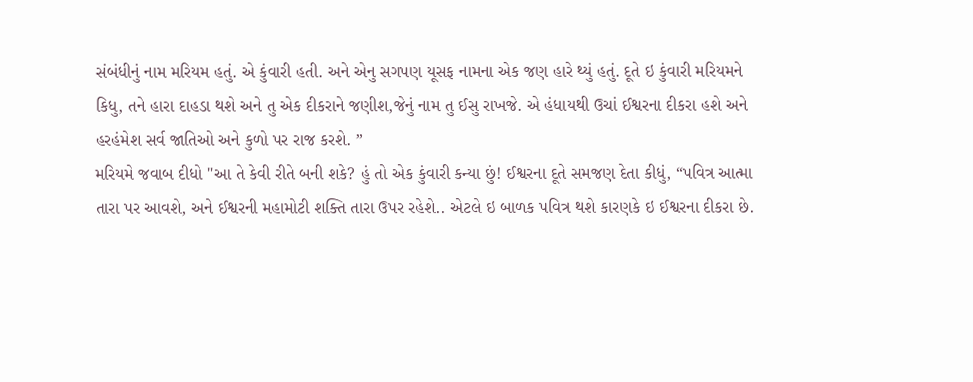સંબંધીનું નામ મરિયમ હતું. એ કુંવારી હતી. અને એનુ સગપણ યૂસફ નામના એક જણ હારે થ્યું હતું. દૂતે ઇ કુંવારી મરિયમને કિધુ, તને હારા દાહડા થશે અને તુ એક દીકરાને જણીશ,જેનું નામ તુ ઈસુ રાખજે. એ હંધાયથી ઉચાં ઈશ્વરના દીકરા હશે અને હરહંમેશ સર્વ જાતિઓ અને કુળો પર રાજ કરશે. ”
મરિયમે જવાબ દીધો "આ તે કેવી રીતે બની શકે? હું તો એક કુંવારી કન્યા છું! ઈશ્વરના દૂતે સમજણ દેતા કીધું, “પવિત્ર આત્મા તારા પર આવશે, અને ઈશ્વરની મહામોટી શક્તિ તારા ઉપર રહેશે.. એટલે ઇ બાળક પવિત્ર થશે કારણકે ઇ ઈશ્વરના દીકરા છે.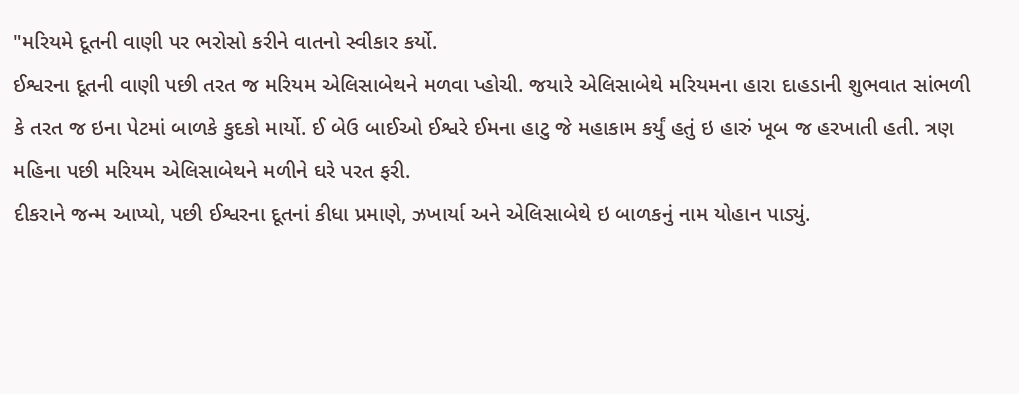"મરિયમે દૂતની વાણી પર ભરોસો કરીને વાતનો સ્વીકાર કર્યો.
ઈશ્વરના દૂતની વાણી પછી તરત જ મરિયમ એલિસાબેથને મળવા પ્હોચી. જયારે એલિસાબેથે મરિયમના હારા દાહડાની શુભવાત સાંભળી કે તરત જ ઇના પેટમાં બાળકે કુદકો માર્યો. ઈ બેઉ બાઈઓ ઈશ્વરે ઈમના હાટુ જે મહાકામ કર્યું હતું ઇ હારું ખૂબ જ હરખાતી હતી. ત્રણ મહિના પછી મરિયમ એલિસાબેથને મળીને ઘરે પરત ફરી.
દીકરાને જન્મ આપ્યો, પછી ઈશ્વરના દૂતનાં કીધા પ્રમાણે, ઝખાર્યા અને એલિસાબેથે ઇ બાળકનું નામ યોહાન પાડ્યું.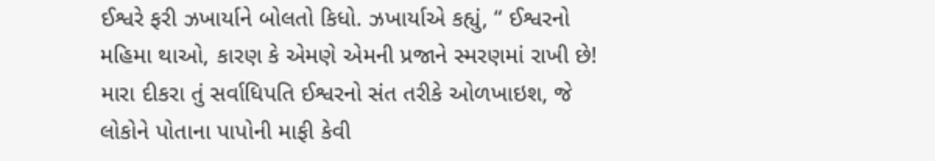ઈશ્વરે ફરી ઝખાર્યાને બોલતો કિધો. ઝખાર્યાએ કહ્યું, “ ઈશ્વરનો મહિમા થાઓ, કારણ કે એમણે એમની પ્રજાને સ્મરણમાં રાખી છે! મારા દીકરા તું સર્વાધિપતિ ઈશ્વરનો સંત તરીકે ઓળખાઇશ, જે લોકોને પોતાના પાપોની માફી કેવી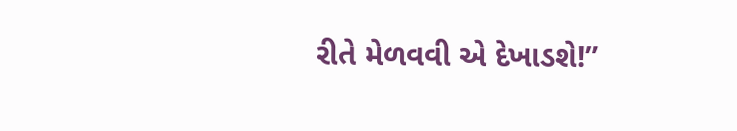રીતે મેળવવી એ દેખાડશે!”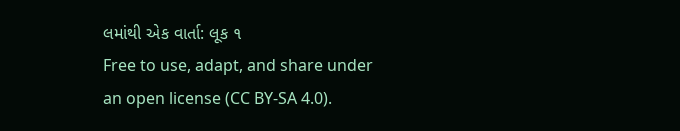લમાંથી એક વાર્તા: લૂક ૧
Free to use, adapt, and share under an open license (CC BY-SA 4.0).